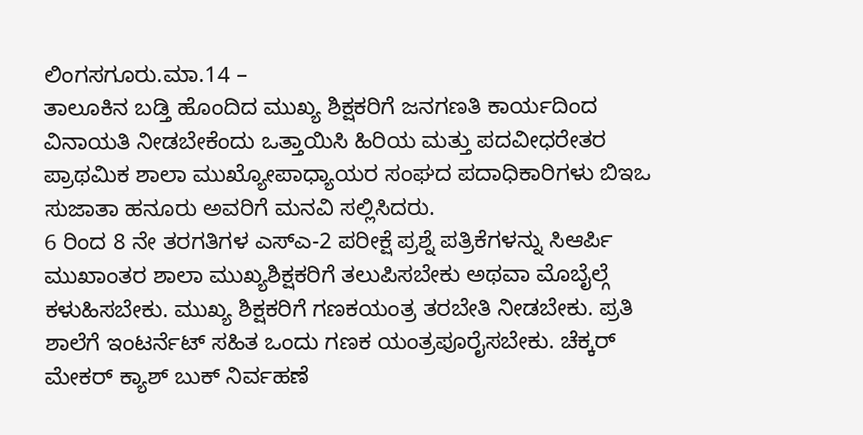ಲಿಂಗಸಗೂರು.ಮಾ.14 –
ತಾಲೂಕಿನ ಬಡ್ತಿ ಹೊಂದಿದ ಮುಖ್ಯ ಶಿಕ್ಷಕರಿಗೆ ಜನಗಣತಿ ಕಾರ್ಯದಿಂದ ವಿನಾಯತಿ ನೀಡಬೇಕೆಂದು ಒತ್ತಾಯಿಸಿ ಹಿರಿಯ ಮತ್ತು ಪದವೀಧರೇತರ
ಪ್ರಾಥಮಿಕ ಶಾಲಾ ಮುಖ್ಯೋಪಾಧ್ಯಾಯರ ಸಂಘದ ಪದಾಧಿಕಾರಿಗಳು ಬಿಇಒ ಸುಜಾತಾ ಹನೂರು ಅವರಿಗೆ ಮನವಿ ಸಲ್ಲಿಸಿದರು.
6 ರಿಂದ 8 ನೇ ತರಗತಿಗಳ ಎಸ್ಎ-2 ಪರೀಕ್ಷೆ ಪ್ರಶ್ನೆ ಪತ್ರಿಕೆಗಳನ್ನು ಸಿಆರ್ಪಿ
ಮುಖಾಂತರ ಶಾಲಾ ಮುಖ್ಯಶಿಕ್ಷಕರಿಗೆ ತಲುಪಿಸಬೇಕು ಅಥವಾ ಮೊಬೈಲ್ಗೆ ಕಳುಹಿಸಬೇಕು. ಮುಖ್ಯ ಶಿಕ್ಷಕರಿಗೆ ಗಣಕಯಂತ್ರ ತರಬೇತಿ ನೀಡಬೇಕು. ಪ್ರತಿ ಶಾಲೆಗೆ ಇಂಟರ್ನೆಟ್ ಸಹಿತ ಒಂದು ಗಣಕ ಯಂತ್ರಪೂರೈಸಬೇಕು. ಚೆಕ್ಕರ್ ಮೇಕರ್ ಕ್ಯಾಶ್ ಬುಕ್ ನಿರ್ವಹಣೆ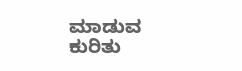ಮಾಡುವ ಕುರಿತು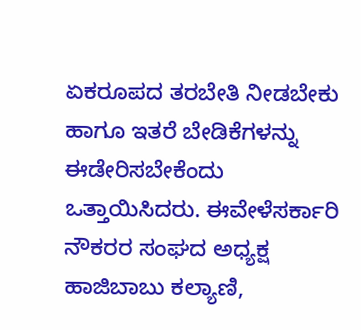ಏಕರೂಪದ ತರಬೇತಿ ನೀಡಬೇಕು ಹಾಗೂ ಇತರೆ ಬೇಡಿಕೆಗಳನ್ನು ಈಡೇರಿಸಬೇಕೆಂದು ಒತ್ತಾಯಿಸಿದರು. ಈವೇಳೆಸರ್ಕಾರಿ ನೌಕರರ ಸಂಘದ ಅಧ್ಯಕ್ಷ ಹಾಜಿಬಾಬು ಕಲ್ಯಾಣಿ,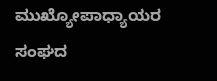ಮುಖ್ಯೋಪಾಧ್ಯಾಯರ ಸಂಘದ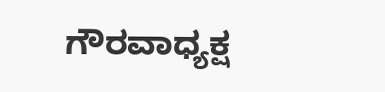ಗೌರವಾಧ್ಯಕ್ಷ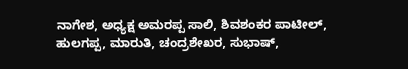ನಾಗೇಶ, ಅಧ್ಯಕ್ಷ ಅಮರಪ್ಪ ಸಾಲಿ, ಶಿವಶಂಕರ ಪಾಟೀಲ್, ಹುಲಗಪ್ಪ, ಮಾರುತಿ, ಚಂದ್ರಶೇಖರ, ಸುಭಾಷ್,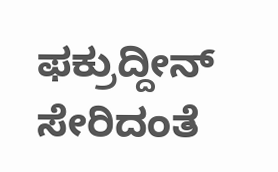ಫಕ್ರುದ್ದೀನ್ ಸೇರಿದಂತೆ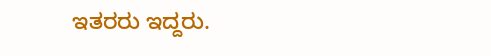ಇತರರು ಇದ್ದರು.